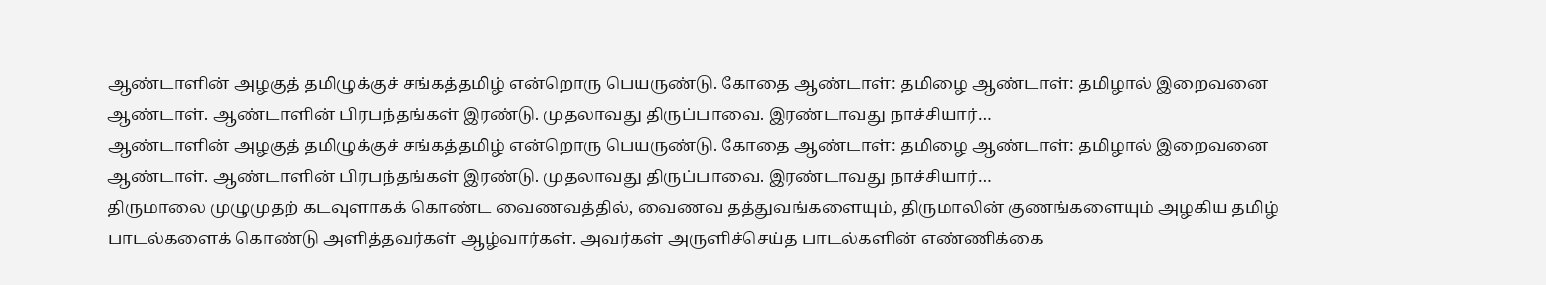ஆண்டாளின் அழகுத் தமிழுக்குச் சங்கத்தமிழ் என்றொரு பெயருண்டு. கோதை ஆண்டாள்: தமிழை ஆண்டாள்: தமிழால் இறைவனை ஆண்டாள். ஆண்டாளின் பிரபந்தங்கள் இரண்டு. முதலாவது திருப்பாவை. இரண்டாவது நாச்சியார்…
ஆண்டாளின் அழகுத் தமிழுக்குச் சங்கத்தமிழ் என்றொரு பெயருண்டு. கோதை ஆண்டாள்: தமிழை ஆண்டாள்: தமிழால் இறைவனை ஆண்டாள். ஆண்டாளின் பிரபந்தங்கள் இரண்டு. முதலாவது திருப்பாவை. இரண்டாவது நாச்சியார்…
திருமாலை முழுமுதற் கடவுளாகக் கொண்ட வைணவத்தில், வைணவ தத்துவங்களையும், திருமாலின் குணங்களையும் அழகிய தமிழ் பாடல்களைக் கொண்டு அளித்தவர்கள் ஆழ்வார்கள். அவர்கள் அருளிச்செய்த பாடல்களின் எண்ணிக்கை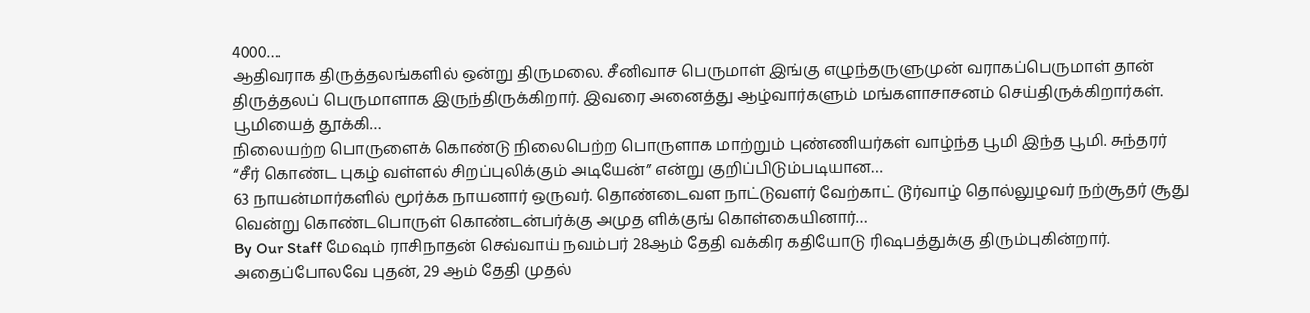4000….
ஆதிவராக திருத்தலங்களில் ஒன்று திருமலை. சீனிவாச பெருமாள் இங்கு எழுந்தருளுமுன் வராகப்பெருமாள் தான் திருத்தலப் பெருமாளாக இருந்திருக்கிறார். இவரை அனைத்து ஆழ்வார்களும் மங்களாசாசனம் செய்திருக்கிறார்கள். பூமியைத் தூக்கி…
நிலையற்ற பொருளைக் கொண்டு நிலைபெற்ற பொருளாக மாற்றும் புண்ணியர்கள் வாழ்ந்த பூமி இந்த பூமி. சுந்தரர் “சீர் கொண்ட புகழ் வள்ளல் சிறப்புலிக்கும் அடியேன்” என்று குறிப்பிடும்படியான…
63 நாயன்மார்களில் மூர்க்க நாயனார் ஒருவர். தொண்டைவள நாட்டுவளர் வேற்காட் டூர்வாழ் தொல்லுழவர் நற்சூதர் சூது வென்று கொண்டபொருள் கொண்டன்பர்க்கு அமுத ளிக்குங் கொள்கையினார்…
By Our Staff மேஷம் ராசிநாதன் செவ்வாய் நவம்பர் 28ஆம் தேதி வக்கிர கதியோடு ரிஷபத்துக்கு திரும்புகின்றார். அதைப்போலவே புதன், 29 ஆம் தேதி முதல்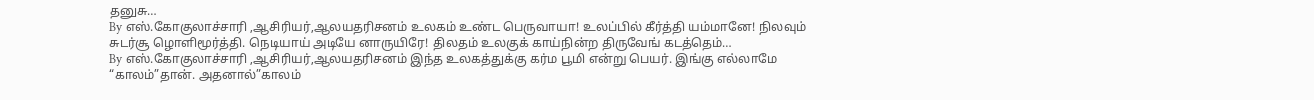தனுசு…
By எஸ்.கோகுலாச்சாரி ,ஆசிரியர்,ஆலயதரிசனம் உலகம் உண்ட பெருவாயா! உலப்பில் கீர்த்தி யம்மானே! நிலவும் சுடர்சூ ழொளிமூர்த்தி. நெடியாய் அடியே னாருயிரே! திலதம் உலகுக் காய்நின்ற திருவேங் கடத்தெம்…
By எஸ்.கோகுலாச்சாரி ,ஆசிரியர்,ஆலயதரிசனம் இந்த உலகத்துக்கு கர்ம பூமி என்று பெயர். இங்கு எல்லாமே “காலம்”தான். அதனால்”காலம்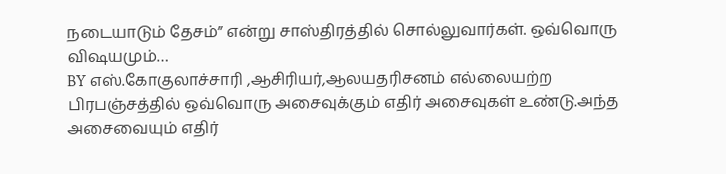நடையாடும் தேசம்” என்று சாஸ்திரத்தில் சொல்லுவார்கள். ஒவ்வொரு விஷயமும்…
BY எஸ்.கோகுலாச்சாரி ,ஆசிரியர்,ஆலயதரிசனம் எல்லையற்ற பிரபஞ்சத்தில் ஒவ்வொரு அசைவுக்கும் எதிர் அசைவுகள் உண்டு.அந்த அசைவையும் எதிர்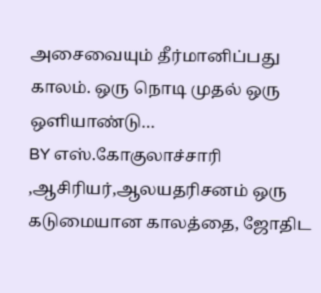அசைவையும் தீர்மானிப்பது காலம். ஒரு நொடி முதல் ஒரு ஒளியாண்டு…
BY எஸ்.கோகுலாச்சாரி ,ஆசிரியர்,ஆலயதரிசனம் ஒரு கடுமையான காலத்தை, ஜோதிட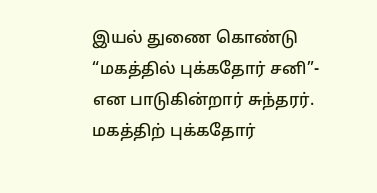இயல் துணை கொண்டு “மகத்தில் புக்கதோர் சனி”- என பாடுகின்றார் சுந்தரர். மகத்திற் புக்கதோர்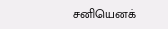சனியெனக்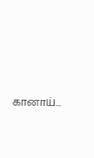கானாய்…